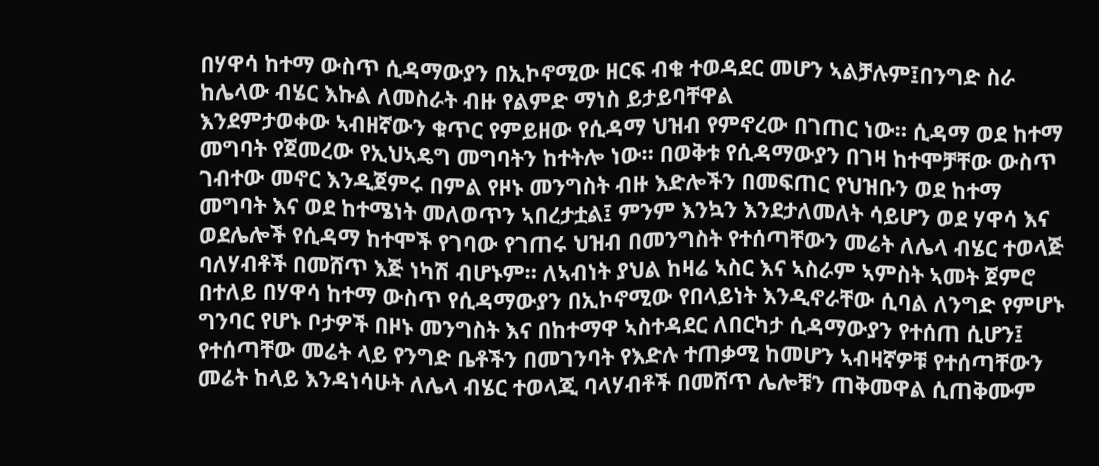በሃዋሳ ከተማ ውስጥ ሲዳማውያን በኢኮኖሚው ዘርፍ ብቁ ተወዳደር መሆን ኣልቻሉም፤በንግድ ስራ ከሌላው ብሄር እኩል ለመስራት ብዙ የልምድ ማነስ ይታይባቸዋል
እንደምታወቀው ኣብዘኛውን ቁጥር የምይዘው የሲዳማ ህዝብ የምኖረው በገጠር ነው። ሲዳማ ወደ ከተማ መግባት የጀመረው የኢህኣዴግ መግባትን ከተትሎ ነው። በወቅቱ የሲዳማውያን በገዛ ከተሞቻቸው ውስጥ ገብተው መኖር እንዲጀምሩ በምል የዞኑ መንግስት ብዙ እድሎችን በመፍጠር የህዝቡን ወደ ከተማ መግባት እና ወደ ከተሜነት መለወጥን ኣበረታቷል፤ ምንም እንኳን እንደታለመለት ሳይሆን ወደ ሃዋሳ እና ወደሌሎች የሲዳማ ከተሞች የገባው የገጠሩ ህዝብ በመንግስት የተሰጣቸውን መሬት ለሌላ ብሄር ተወላጅ ባለሃብቶች በመሸጥ እጅ ነካሽ ብሆኑም። ለኣብነት ያህል ከዛሬ ኣስር እና ኣስራም ኣምስት ኣመት ጀምሮ በተለይ በሃዋሳ ከተማ ውስጥ የሲዳማውያን በኢኮኖሚው የበላይነት እንዲኖራቸው ሲባል ለንግድ የምሆኑ ግንባር የሆኑ ቦታዎች በዞኑ መንግስት እና በከተማዋ ኣስተዳደር ለበርካታ ሲዳማውያን የተሰጠ ሲሆን፤ የተሰጣቸው መሬት ላይ የንግድ ቤቶችን በመገንባት የእድሉ ተጠቃሚ ከመሆን ኣብዛኛዎቹ የተሰጣቸውን መሬት ከላይ እንዳነሳሁት ለሌላ ብሄር ተወላጂ ባላሃብቶች በመሸጥ ሌሎቹን ጠቅመዋል ሲጠቅሙም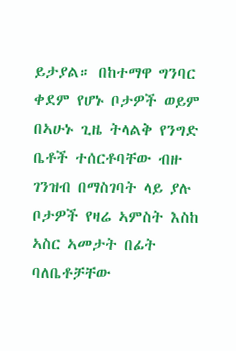ይታያል። በከተማዋ ግንባር ቀደም የሆኑ ቦታዎች ወይም በኣሁኑ ጊዜ ትላልቅ የንግድ ቤቶች ተሰርቶባቸው ብዙ ገንዝብ በማስገባት ላይ ያሉ ቦታዎች የዛሬ ኣምስት እስከ ኣስር ኣመታት በፊት ባለቤቶቻቸው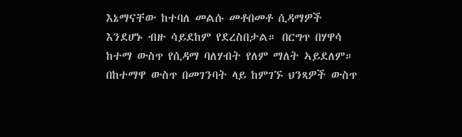እኔማናቸው ከተባለ መልሱ መቶበመቶ ሲዳማዎች እንደሆኑ ብዙ ሳይደከም የደረስበታል። በርግጥ በሃዋሳ ከተማ ውስጥ የሲዳማ ባለሃብት የለም ማለት ኣይደለም። በከተማዋ ውስጥ በመገንባት ላይ ከምገኙ ህንጻዎች ውስጥ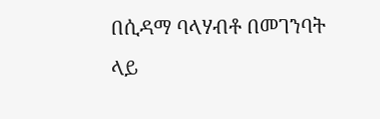በሲዳማ ባላሃብቶ በመገንባት ላይ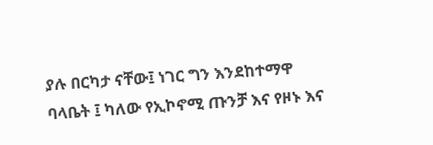ያሉ በርካታ ናቸው፤ ነገር ግን እንደከተማዋ ባላቤት ፤ ካለው የኢኮኖሚ ጡንቻ እና የዞኑ እና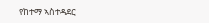የከተማ ኣስተዳደር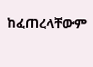ከፈጠረላቸውም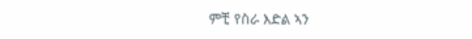ምቺ የስራ እድል ኣን